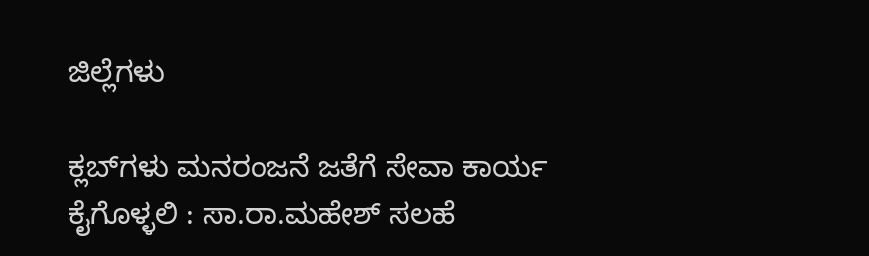ಜಿಲ್ಲೆಗಳು

ಕ್ಲಬ್‌ಗಳು ಮನರಂಜನೆ ಜತೆಗೆ ಸೇವಾ ಕಾರ್ಯ ಕೈಗೊಳ್ಳಲಿ : ಸಾ.ರಾ.ಮಹೇಶ್ ಸಲಹೆ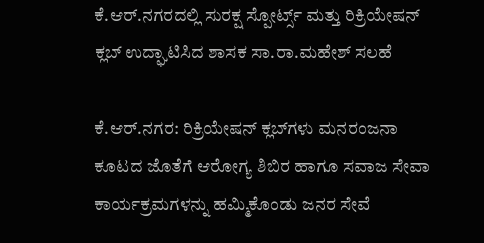ಕೆ.ಆರ್.ನಗರದಲ್ಲಿ ಸುರಕ್ಷ ಸ್ಪೋರ್ಟ್ಸ್ ಮತ್ತು ರಿಕ್ರಿಯೇಷನ್ ಕ್ಲಬ್ ಉದ್ಘಾಟಿಸಿದ ಶಾಸಕ ಸಾ.ರಾ.ಮಹೇಶ್ ಸಲಹೆ

ಕೆ.ಆರ್.ನಗರ: ರಿಕ್ರಿಯೇಷನ್ ಕ್ಲಬ್‌ಗಳು ಮನರಂಜನಾ ಕೂಟದ ಜೊತೆಗೆ ಆರೋಗ್ಯ ಶಿಬಿರ ಹಾಗೂ ಸವಾಜ ಸೇವಾ ಕಾರ್ಯಕ್ರಮಗಳನ್ನು ಹಮ್ಮಿಕೊಂಡು ಜನರ ಸೇವೆ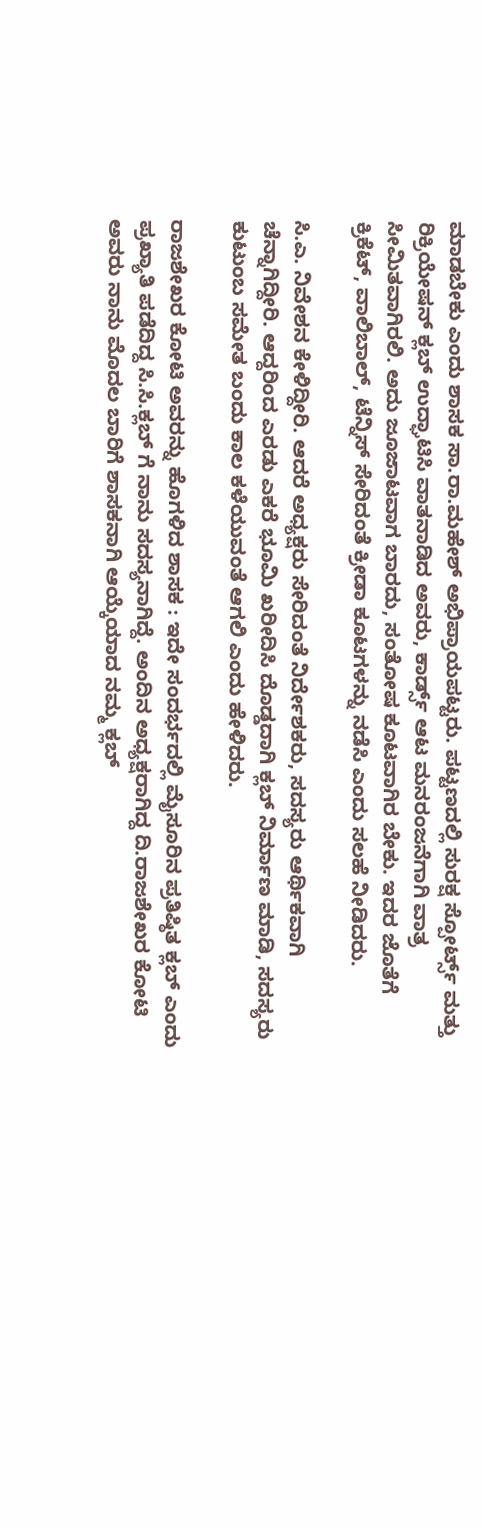ಮಾಡಬೇಕು ಎಂದು ಶಾಸಕ ಸಾ.ರಾ.ಮಹೇಶ್ ಅಭಿಪ್ರಾಯಪಟ್ಟರು. ಪಟ್ಟಣದಲ್ಲಿ ಸುರಕ್ಷ ಸ್ಪೋರ್ಟ್ಸ್ ಮತ್ತು ರಿಕ್ರಿಯೇಷನ್ ಕ್ಲಬ್ ಉದ್ಘಾಟಿಸಿ ವಾತನಾಡಿದ ಅವರು, ಕಾರ್ಡ್ಸ್ ಆಟ ಮನರಂಜನೆಗಾಗಿ ವಾತ್ರ ಸೀಮಿತವಾಗಿರಲಿ. ಅದು ಜೂಜಾಟವಾಗ ಬಾರದು, ಸಂತೋಷ ಕೂಟವಾಗಿರ ಬೇಕು. ಇದರ ಜೊತೆಗೆ ಕ್ರಿಕೆಟ್, ವಾಲಿಬಾಲ್, ಟೆನ್ನಿಸ್ ಸೇರಿದಂತೆ ಕ್ರೀಡಾ ಕೂಟಗಳನ್ನು ನಡೆಸಿ ಎಂದು ಸಲಹೆ ನೀಡಿದರು.

ಸಿ.ಎ. ನಿವೇಶನ ಕೇಳಿದ್ದೀರಿ. ಆದರೆ ಅಧ್ಯಕ್ಷರು ಸೇರಿದಂತೆ ನಿರ್ದೇಶಕರು, ಸದಸ್ಯರು ಆರ್ಥಿಕವಾಗಿ ಚೆನ್ನಾಗಿದ್ದೀರಿ. ಆದ್ದರಿಂದ ಎರಡು ಎಕರೆ ಭೂಮಿ ಖರೀದಿಸಿ ದೊಡ್ಡದಾಗಿ ಕ್ಲಬ್ ನಿರ್ಮಾಣ ಮಾಡಿ, ಸದಸ್ಯರು ಕುಟುಂಬ ಸಮೇತ ಬಂದು ಕಾಲ ಕಳೆಯುವಂತೆ ಆಗಲಿ ಎಂದು ಹೇಳಿದರು.

ರಾಜಶೇಖರ ಕೋಟಿ ಅವರನ್ನು ಹೊಗಳಿದ ಶಾಸಕ : ಇದೇ ಸಂದರ್ಭದಲ್ಲಿ ಮೈಸೂರಿನ ಪ್ರತಿಷ್ಠಿತ ಕ್ಲಬ್ ಎಂದು ಪ್ರಖ್ಯಾತಿ ಪಡೆದಿದ್ದ ಸಿ.ಸಿ.ಕ್ಲಬ್ ಗೆ ನಾನು ಸದಸ್ಯನಾಗಿದ್ದೆ. ಅಂದಿನ ಅಧ್ಯಕ್ಷರಾಗಿದ್ದ ದಿ.ರಾಜಶೇಖರ ಕೋಟಿ ಅವರು ನಾನು ಮೊದಲ ಬಾರಿಗೆ ಶಾಸಕನಾಗಿ ಆಯ್ಕೆಯಾದ ನಮ್ಮ ಕ್ಲಬ್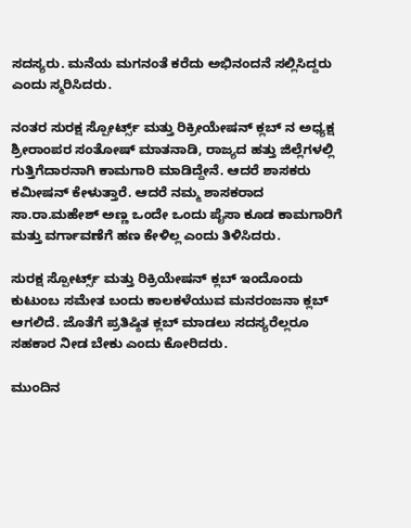ಸದಸ್ಯರು. ಮನೆಯ ಮಗನಂತೆ ಕರೆದು ಅಭಿನಂದನೆ ಸಲ್ಲಿಸಿದ್ದರು ಎಂದು ಸ್ಮರಿಸಿದರು.

ನಂತರ ಸುರಕ್ಷ ಸ್ಪೋರ್ಟ್ಸ್ ಮತ್ತು ರಿಕ್ರೀಯೇಷನ್ ಕ್ಲಬ್ ನ ಅಧ್ಯಕ್ಷ ಶ್ರೀರಾಂಪರ ಸಂತೋಷ್ ಮಾತನಾಡಿ, ರಾಜ್ಯದ ಹತ್ತು ಜಿಲ್ಲೆಗಳಲ್ಲಿ ಗುತ್ತಿಗೆದಾರನಾಗಿ ಕಾಮಗಾರಿ ಮಾಡಿದ್ದೇನೆ. ಆದರೆ ಶಾಸಕರು ಕಮೀಷನ್ ಕೇಳುತ್ತಾರೆ. ಆದರೆ ನಮ್ಮ ಶಾಸಕರಾದ ಸಾ.ರಾ.ಮಹೇಶ್ ಅಣ್ಣ ಒಂದೇ ಒಂದು ಪೈಸಾ ಕೂಡ ಕಾಮಗಾರಿಗೆ ಮತ್ತು ವರ್ಗಾವಣೆಗೆ ಹಣ ಕೇಳಿಲ್ಲ ಎಂದು ತಿಳಿಸಿದರು.

ಸುರಕ್ಷ ಸ್ಪೋರ್ಟ್ಸ್ ಮತ್ತು ರಿಕ್ರಿಯೇಷನ್ ಕ್ಲಬ್ ಇಂದೊಂದು ಕುಟುಂಬ ಸಮೇತ ಬಂದು ಕಾಲಕಳೆಯುವ ಮನರಂಜನಾ ಕ್ಲಬ್ ಆಗಲಿದೆ. ಜೊತೆಗೆ ಪ್ರತಿಷ್ಠಿತ ಕ್ಲಬ್ ಮಾಡಲು ಸದಸ್ಯರೆಲ್ಲರೂ ಸಹಕಾರ ನೀಡ ಬೇಕು ಎಂದು ಕೋರಿದರು.

ಮುಂದಿನ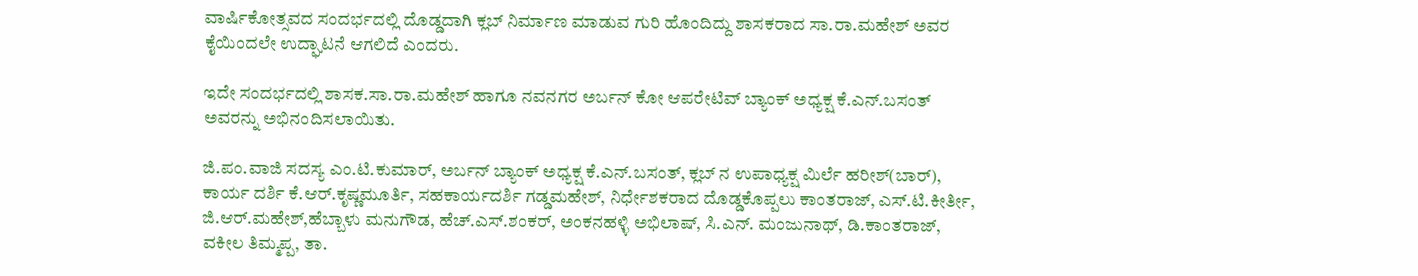ವಾರ್ಷಿಕೋತ್ಸವದ ಸಂದರ್ಭದಲ್ಲಿ ದೊಡ್ಡದಾಗಿ ಕ್ಲಬ್ ನಿರ್ಮಾಣ ಮಾಡುವ ಗುರಿ ಹೊಂದಿದ್ದು ಶಾಸಕರಾದ ಸಾ.ರಾ.ಮಹೇಶ್ ಅವರ ಕೈಯಿಂದಲೇ ಉದ್ಘಾಟನೆ ಆಗಲಿದೆ ಎಂದರು.

ಇದೇ ಸಂದರ್ಭದಲ್ಲಿ ಶಾಸಕ.ಸಾ.ರಾ.ಮಹೇಶ್ ಹಾಗೂ ನವನಗರ ಅರ್ಬನ್ ಕೋ ಆಪರೇಟಿವ್ ಬ್ಯಾಂಕ್ ಅಧ್ಯಕ್ಷ ಕೆ.ಎನ್.ಬಸಂತ್ ಅವರನ್ನು ಅಭಿನಂದಿಸಲಾಯಿತು.

ಜಿ.ಪಂ.ವಾಜಿ ಸದಸ್ಯ ಎಂ.ಟಿ.ಕುಮಾರ್, ಅರ್ಬನ್ ಬ್ಯಾಂಕ್ ಅಧ್ಯಕ್ಷ ಕೆ.ಎನ್.ಬಸಂತ್, ಕ್ಲಬ್ ನ ಉಪಾಧ್ಯಕ್ಷ ಮಿರ್ಲೆ ಹರೀಶ್(ಬಾರ್), ಕಾರ್ಯ ದರ್ಶಿ ಕೆ.ಆರ್.ಕೃಷ್ಣಮೂರ್ತಿ, ಸಹಕಾರ್ಯದರ್ಶಿ ಗಡ್ಡಮಹೇಶ್, ನಿರ್ಧೇಶಕರಾದ ದೊಡ್ಡಕೊಪ್ಪಲು ಕಾಂತರಾಜ್, ಎಸ್.ಟಿ.ಕೀರ್ತೀ, ಜಿ.ಆರ್.ಮಹೇಶ್,ಹೆಬ್ಬಾಳು ಮನುಗೌಡ, ಹೆಚ್.ಎಸ್.ಶಂಕರ್, ಅಂಕನಹಳ್ಳಿ ಅಭಿಲಾಷ್, ಸಿ.ಎನ್. ಮಂಜುನಾಥ್, ಡಿ.ಕಾಂತರಾಜ್, ವಕೀಲ ತಿಮ್ಮಪ್ಪ, ತಾ.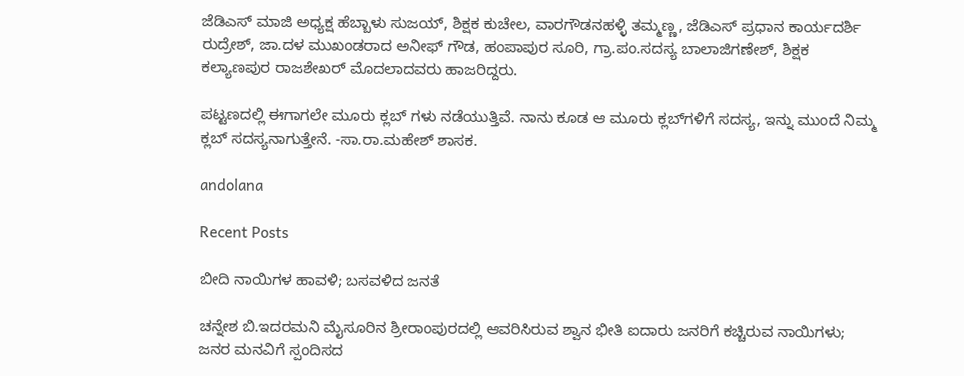ಜೆಡಿಎಸ್ ಮಾಜಿ ಅಧ್ಯಕ್ಷ ಹೆಬ್ಬಾಳು ಸುಜಯ್‌, ಶಿಕ್ಷಕ ಕುಚೇಲ, ವಾರಗೌಡನಹಳ್ಳಿ ತಮ್ಮಣ್ಣ, ಜೆಡಿಎಸ್ ಪ್ರಧಾನ ಕಾರ್ಯದರ್ಶಿ ರುದ್ರೇಶ್, ಜಾ.ದಳ ಮುಖಂಡರಾದ ಅನೀಫ್ ಗೌಡ, ಹಂಪಾಪುರ ಸೂರಿ, ಗ್ರಾ.ಪಂ.ಸದಸ್ಯ ಬಾಲಾಜಿಗಣೇಶ್, ಶಿಕ್ಷಕ ಕಲ್ಯಾಣಪುರ ರಾಜಶೇಖರ್ ಮೊದಲಾದವರು ಹಾಜರಿದ್ದರು.

ಪಟ್ಟಣದಲ್ಲಿ ಈಗಾಗಲೇ ಮೂರು ಕ್ಲಬ್ ಗಳು ನಡೆಯುತ್ತಿವೆ. ನಾನು ಕೂಡ ಆ ಮೂರು ಕ್ಲಬ್‌ಗಳಿಗೆ ಸದಸ್ಯ, ಇನ್ನು ಮುಂದೆ ನಿಮ್ಮ ಕ್ಲಬ್ ಸದಸ್ಯನಾಗುತ್ತೇನೆ. -ಸಾ.ರಾ.ಮಹೇಶ್ ಶಾಸಕ.

andolana

Recent Posts

ಬೀದಿ ನಾಯಿಗಳ ಹಾವಳಿ; ಬಸವಳಿದ ಜನತೆ

ಚನ್ನೇಶ ಬಿ.ಇದರಮನಿ ಮೈಸೂರಿನ ಶ್ರೀರಾಂಪುರದಲ್ಲಿ ಆವರಿಸಿರುವ ಶ್ವಾನ ಭೀತಿ ಐದಾರು ಜನರಿಗೆ ಕಚ್ಚಿರುವ ನಾಯಿಗಳು; ಜನರ ಮನವಿಗೆ ಸ್ಪಂದಿಸದ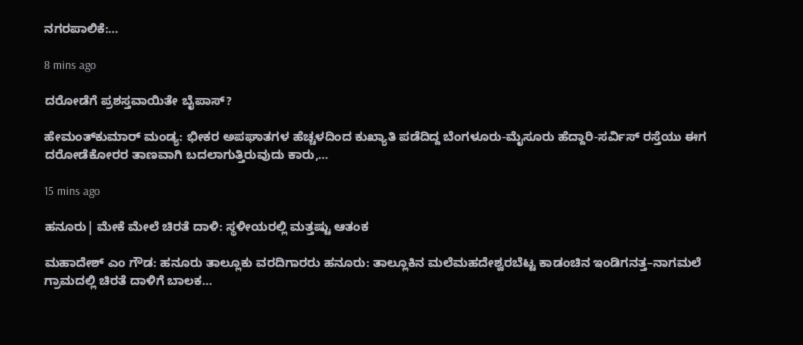ನಗರಪಾಲಿಕೆ:…

8 mins ago

ದರೋಡೆಗೆ ಪ್ರಶಸ್ತವಾಯಿತೇ ಬೈಪಾಸ್?

ಹೇಮಂತ್‌ಕುಮಾರ್ ಮಂಡ್ಯ: ಭೀಕರ ಅಪಘಾತಗಳ ಹೆಚ್ಚಳದಿಂದ ಕುಖ್ಯಾತಿ ಪಡೆದಿದ್ದ ಬೆಂಗಳೂರು-ಮೈಸೂರು ಹೆದ್ದಾರಿ-ಸರ್ವಿಸ್ ರಸ್ತೆಯು ಈಗ ದರೋಡೆಕೋರರ ತಾಣವಾಗಿ ಬದಲಾಗುತ್ತಿರುವುದು ಕಾರು,…

15 mins ago

ಹನೂರು| ಮೇಕೆ ಮೇಲೆ ಚಿರತೆ ದಾಳಿ: ಸ್ಥಳೀಯರಲ್ಲಿ ಮತ್ತಷ್ಟು ಆತಂಕ

ಮಹಾದೇಶ್‌ ಎಂ ಗೌಡ: ಹನೂರು ತಾಲ್ಲೂಕು ವರದಿಗಾರರು ಹನೂರು: ತಾಲ್ಲೂಕಿನ ಮಲೆಮಹದೇಶ್ವರಬೆಟ್ಟ ಕಾಡಂಚಿನ ಇಂಡಿಗನತ್ತ–ನಾಗಮಲೆ ಗ್ರಾಮದಲ್ಲಿ ಚಿರತೆ ದಾಳಿಗೆ ಬಾಲಕ…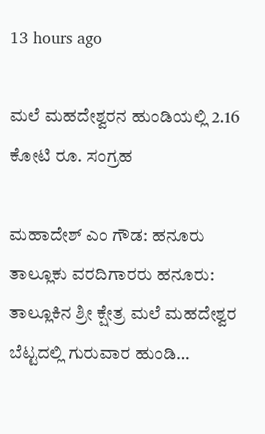13 hours ago

ಮಲೆ ಮಹದೇಶ್ವರನ ಹುಂಡಿಯಲ್ಲಿ 2.16 ಕೋಟಿ ರೂ. ಸಂಗ್ರಹ

ಮಹಾದೇಶ್‌ ಎಂ ಗೌಡ: ಹನೂರು ತಾಲ್ಲೂಕು ವರದಿಗಾರರು ಹನೂರು: ತಾಲ್ಲೂಕಿನ ಶ್ರೀ ಕ್ಷೇತ್ರ ಮಲೆ ಮಹದೇಶ್ವರ ಬೆಟ್ಟದಲ್ಲಿ ಗುರುವಾರ ಹುಂಡಿ…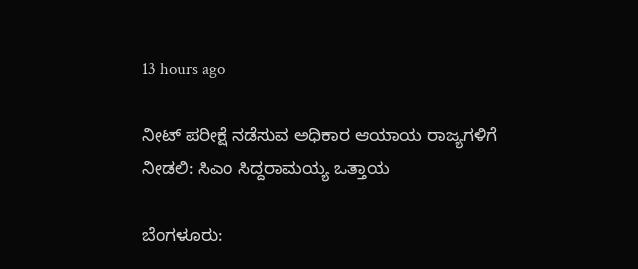13 hours ago

ನೀಟ್‌ ಪರೀಕ್ಷೆ ನಡೆಸುವ ಅಧಿಕಾರ ಆಯಾಯ ರಾಜ್ಯಗಳಿಗೆ ನೀಡಲಿ: ಸಿಎಂ ಸಿದ್ದರಾಮಯ್ಯ ಒತ್ತಾಯ

ಬೆಂಗಳೂರು: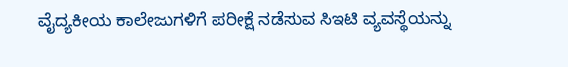ವೈದ್ಯಕೀಯ ಕಾಲೇಜುಗಳಿಗೆ ಪರೀಕ್ಷೆ ನಡೆಸುವ ಸಿಇಟಿ ವ್ಯವಸ್ಥೆಯನ್ನು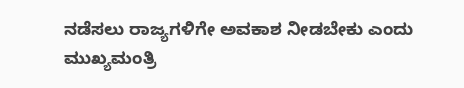ನಡೆಸಲು ರಾಜ್ಯಗಳಿಗೇ ಅವಕಾಶ ನೀಡಬೇಕು ಎಂದು ಮುಖ್ಯಮಂತ್ರಿ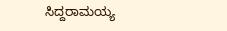ಸಿದ್ದರಾಮಯ್ಯ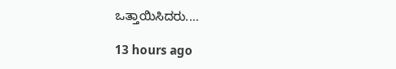ಒತ್ತಾಯಿಸಿದರು.…

13 hours ago